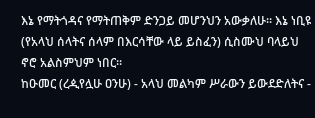እኔ የማትጎዳና የማትጠቅም ድንጋይ መሆንህን አውቃለሁ። እኔ ነቢዩ (የአላህ ሰላትና ሰላም በእርሳቸው ላይ ይስፈን) ሲስሙህ ባላይህ ኖሮ አልስምህም ነበር።
ከዑመር (ረዺየሏሁ ዐንሁ) - አላህ መልካም ሥራውን ይውደድለትና -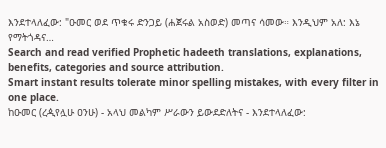እንደተላለፈው: "ዑመር ወደ ጥቁሩ ድንጋይ (ሐጀሩል አስወድ) መጣና ሳመው። እንዲህም አለ: እኔ የማትጎዳና…
Search and read verified Prophetic hadeeth translations, explanations, benefits, categories and source attribution.
Smart instant results tolerate minor spelling mistakes, with every filter in one place.
ከዑመር (ረዺየሏሁ ዐንሁ) - አላህ መልካም ሥራውን ይውደድለትና - እንደተላለፈው: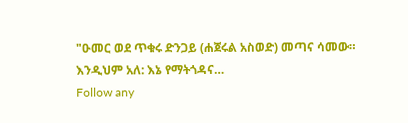"ዑመር ወደ ጥቁሩ ድንጋይ (ሐጀሩል አስወድ) መጣና ሳመው። እንዲህም አለ: እኔ የማትጎዳና…
Follow any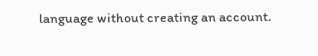language without creating an account.